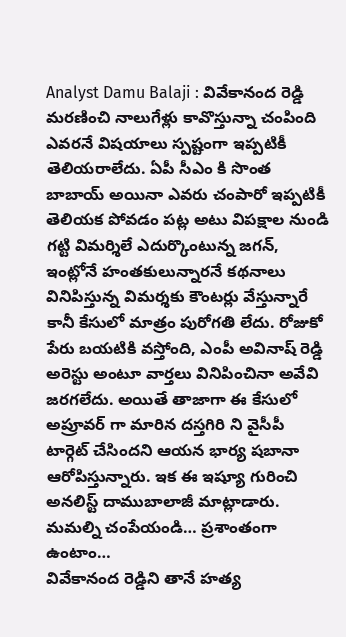Analyst Damu Balaji : వివేకానంద రెడ్డి మరణించి నాలుగేళ్లు కావొస్తున్నా చంపింది ఎవరనే విషయాలు స్పష్టంగా ఇప్పటికీ తెలియరాలేదు. ఏపీ సీఎం కి సొంత బాబాయ్ అయినా ఎవరు చంపారో ఇప్పటికీ తెలియక పోవడం పట్ల అటు విపక్షాల నుండి గట్టి విమర్శిలే ఎదుర్కొంటున్న జగన్, ఇంట్లోనే హంతకులున్నారనే కథనాలు వినిపిస్తున్న విమర్శకు కౌంటర్లు వేస్తున్నారే కానీ కేసులో మాత్రం పురోగతి లేదు. రోజుకో పేరు బయటికి వస్తోంది, ఎంపీ అవినాష్ రెడ్డి అరెస్టు అంటూ వార్తలు వినిపించినా అవేవి జరగలేదు. అయితే తాజాగా ఈ కేసులో అప్రూవర్ గా మారిన దస్తగిరి ని వైసీపీ టార్గెట్ చేసిందని ఆయన భార్య షబానా ఆరోపిస్తున్నారు. ఇక ఈ ఇష్యూ గురించి అనలిస్ట్ దాముబాలాజీ మాట్లాడారు.
మమల్ని చంపేయండి… ప్రశాంతంగా ఉంటాం…
వివేకానంద రెడ్డిని తానే హత్య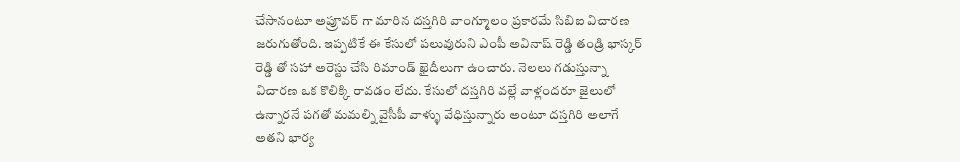చేసానంటూ అప్రూవర్ గా మారిన దస్తగిరి వాంగ్మూలం ప్రకారమే సిబిఐ విచారణ జరుగుతోంది. ఇప్పటికే ఈ కేసులో పలువురుని ఎంపీ అవినాష్ రెడ్డి తండ్రి భాస్కర్ రెడ్డి తో సహా అరెస్టు చేసి రిమాండ్ ఖైదీలుగా ఉంచారు. నెలలు గడుస్తున్నా విచారణ ఒక కొలిక్కి రావడం లేదు. కేసులో దస్తగిరి వల్లే వాళ్లందరూ జైలులో ఉన్నారనే పగతో మమల్ని వైసీపీ వాళ్ళు వేధిస్తున్నారు అంటూ దస్తగిరి అలాగే అతని భార్య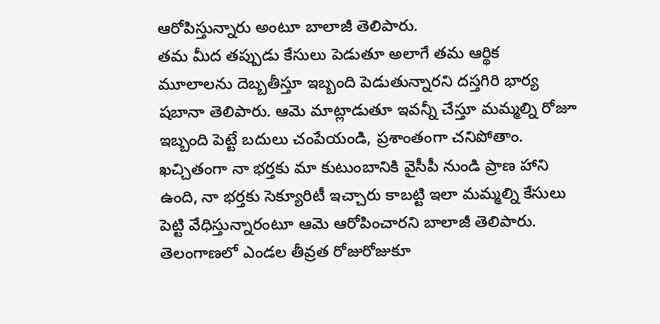ఆరోపిస్తున్నారు అంటూ బాలాజీ తెలిపారు.
తమ మీద తప్పుడు కేసులు పెడుతూ అలాగే తమ ఆర్థిక మూలాలను దెబ్బతీస్తూ ఇబ్బంది పెడుతున్నారని దస్తగిరి భార్య షబానా తెలిపారు. ఆమె మాట్లాడుతూ ఇవన్నీ చేస్తూ మమ్మల్ని రోజూ ఇబ్బంది పెట్టే బదులు చంపేయండి, ప్రశాంతంగా చనిపోతాం. ఖచ్చితంగా నా భర్తకు మా కుటుంబానికి వైసీపీ నుండి ప్రాణ హాని ఉంది, నా భర్తకు సెక్యూరిటీ ఇచ్చారు కాబట్టి ఇలా మమ్మల్ని కేసులు పెట్టి వేధిస్తున్నారంటూ ఆమె ఆరోపించారని బాలాజీ తెలిపారు.
తెలంగాణలో ఎండల తీవ్రత రోజురోజుకూ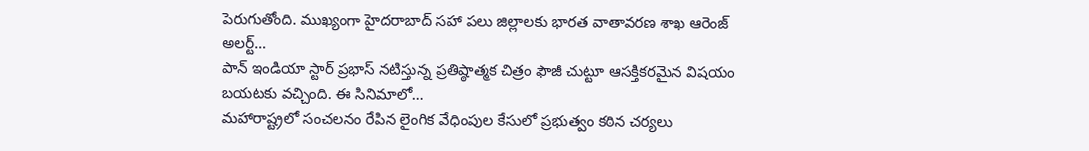పెరుగుతోంది. ముఖ్యంగా హైదరాబాద్ సహా పలు జిల్లాలకు భారత వాతావరణ శాఖ ఆరెంజ్ అలర్ట్…
పాన్ ఇండియా స్టార్ ప్రభాస్ నటిస్తున్న ప్రతిష్ఠాత్మక చిత్రం ఫౌజీ చుట్టూ ఆసక్తికరమైన విషయం బయటకు వచ్చింది. ఈ సినిమాలో…
మహారాష్ట్రలో సంచలనం రేపిన లైంగిక వేధింపుల కేసులో ప్రభుత్వం కఠిన చర్యలు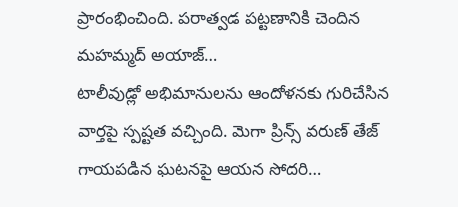ప్రారంభించింది. పరాత్వడ పట్టణానికి చెందిన మహమ్మద్ అయాజ్…
టాలీవుడ్లో అభిమానులను ఆందోళనకు గురిచేసిన వార్తపై స్పష్టత వచ్చింది. మెగా ప్రిన్స్ వరుణ్ తేజ్ గాయపడిన ఘటనపై ఆయన సోదరి…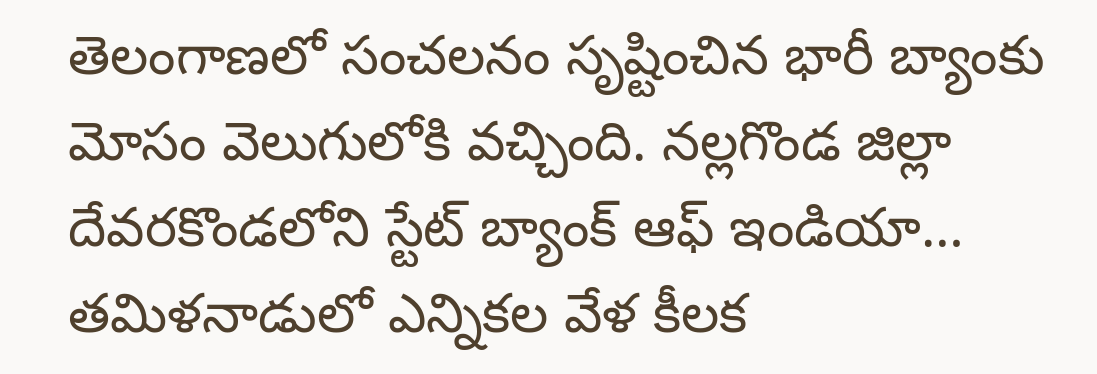తెలంగాణలో సంచలనం సృష్టించిన భారీ బ్యాంకు మోసం వెలుగులోకి వచ్చింది. నల్లగొండ జిల్లా దేవరకొండలోని స్టేట్ బ్యాంక్ ఆఫ్ ఇండియా…
తమిళనాడులో ఎన్నికల వేళ కీలక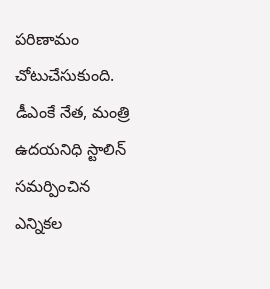పరిణామం చోటుచేసుకుంది. డీఎంకే నేత, మంత్రి ఉదయనిధి స్టాలిన్ సమర్పించిన ఎన్నికల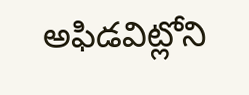అఫిడవిట్లోని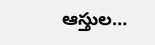ఆస్తుల…